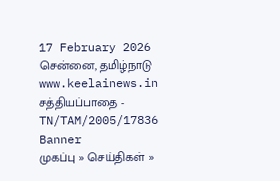17 February 2026 சென்னை, தமிழ்நாடு
www.keelainews.in
சத்தியப்பாதை - TN/TAM/2005/17836
Banner
முகப்பு » செய்திகள் »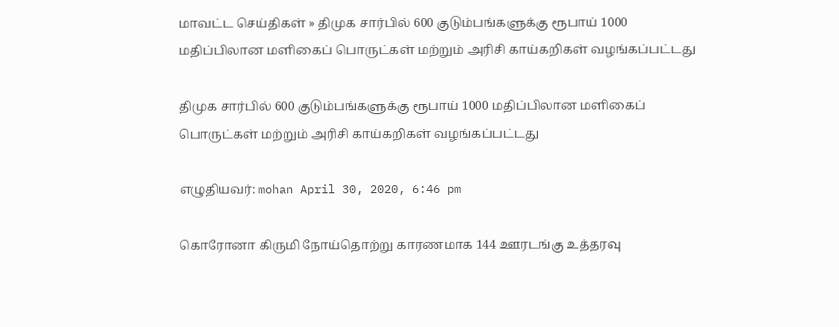மாவட்ட செய்திகள் » திமுக சார்பில் 600 குடும்பங்களுக்கு ரூபாய் 1000 மதிப்பிலான மளிகைப் பொருட்கள் மற்றும் அரிசி காய்கறிகள் வழங்கப்பட்டது

திமுக சார்பில் 600 குடும்பங்களுக்கு ரூபாய் 1000 மதிப்பிலான மளிகைப் பொருட்கள் மற்றும் அரிசி காய்கறிகள் வழங்கப்பட்டது

எழுதியவர்: mohan April 30, 2020, 6:46 pm

கொரோனா கிருமி நோய்தொற்று காரணமாக 144 ஊரடங்கு உத்தரவு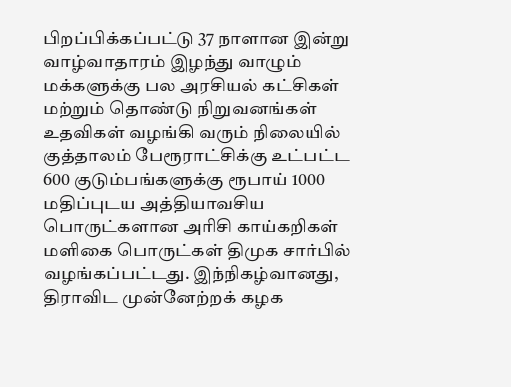பிறப்பிக்கப்பட்டு 37 நாளான இன்று வாழ்வாதாரம் இழந்து வாழும் மக்களுக்கு பல அரசியல் கட்சிகள் மற்றும் தொண்டு நிறுவனங்கள் உதவிகள் வழங்கி வரும் நிலையில் குத்தாலம் பேரூராட்சிக்கு உட்பட்ட 600 குடும்பங்களுக்கு ரூபாய் 1000 மதிப்புடய அத்தியாவசிய பொருட்களான அரிசி காய்கறிகள் மளிகை பொருட்கள் திமுக சார்பில் வழங்கப்பட்டது. இந்நிகழ்வானது, திராவிட முன்னேற்றக் கழக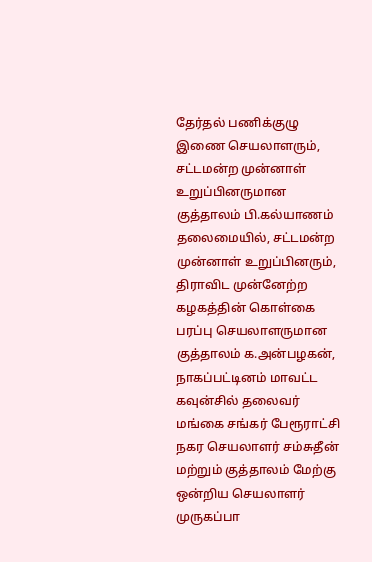தேர்தல் பணிக்குழு இணை செயலாளரும், சட்டமன்ற முன்னாள் உறுப்பினருமான குத்தாலம் பி.கல்யாணம் தலைமையில், சட்டமன்ற முன்னாள் உறுப்பினரும், திராவிட முன்னேற்ற கழகத்தின் கொள்கை பரப்பு செயலாளருமான குத்தாலம் க.அன்பழகன், நாகப்பட்டினம் மாவட்ட கவுன்சில் தலைவர் மங்கை சங்கர் பேரூராட்சி நகர செயலாளர் சம்சுதீன் மற்றும் குத்தாலம் மேற்கு ஒன்றிய செயலாளர் முருகப்பா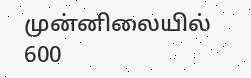முன்னிலையில் 600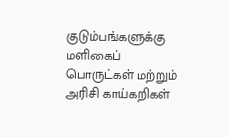குடும்பங்களுக்கு மளிகைப் பொருட்கள் மற்றும் அரிசி காய்கறிகள்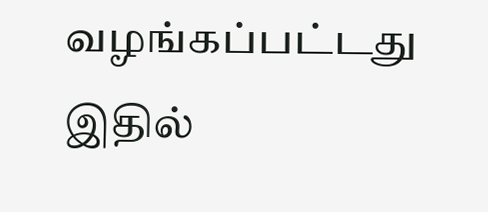வழங்கப்பட்டது இதில்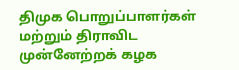திமுக பொறுப்பாளர்கள் மற்றும் திராவிட முன்னேற்றக் கழக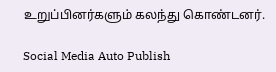உறுப்பினர்களும் கலந்து கொண்டனர்.

Social Media Auto Publish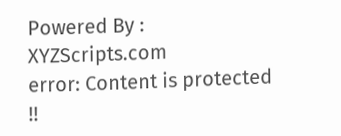Powered By : XYZScripts.com
error: Content is protected !!